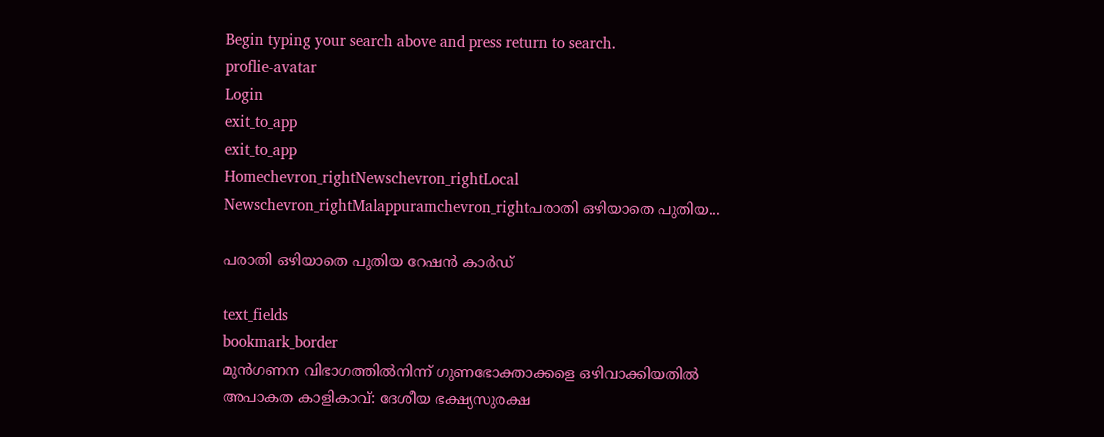Begin typing your search above and press return to search.
proflie-avatar
Login
exit_to_app
exit_to_app
Homechevron_rightNewschevron_rightLocal Newschevron_rightMalappuramchevron_rightപരാതി ഒഴിയാതെ പുതിയ...

പരാതി ഒഴിയാതെ പുതിയ റേഷൻ കാർഡ്

text_fields
bookmark_border
മുന്‍ഗണന വിഭാഗത്തില്‍നിന്ന് ഗുണഭോക്താക്കളെ ഒഴിവാക്കിയതില്‍ അപാകത കാളികാവ്: ദേശീയ ഭക്ഷ്യസുരക്ഷ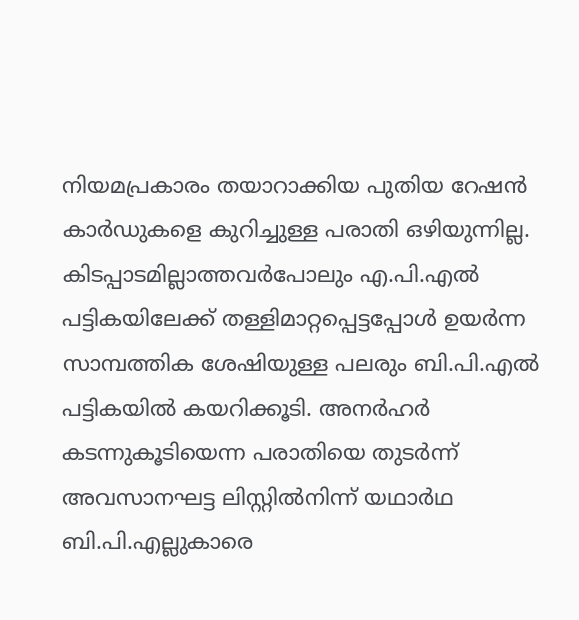നിയമപ്രകാരം തയാറാക്കിയ പുതിയ റേഷന്‍ കാര്‍ഡുകളെ കുറിച്ചുള്ള പരാതി ഒഴിയുന്നില്ല. കിടപ്പാടമില്ലാത്തവര്‍പോലും എ.പി.എല്‍ പട്ടികയിലേക്ക് തള്ളിമാറ്റപ്പെട്ടപ്പോള്‍ ഉയര്‍ന്ന സാമ്പത്തിക ശേഷിയുള്ള പലരും ബി.പി.എല്‍ പട്ടികയില്‍ കയറിക്കൂടി. അനര്‍ഹര്‍ കടന്നുകൂടിയെന്ന പരാതിയെ തുടര്‍ന്ന് അവസാനഘട്ട ലിസ്റ്റില്‍നിന്ന് യഥാർഥ ബി.പി.എല്ലുകാരെ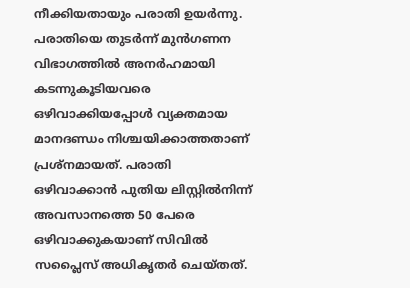നീക്കിയതായും പരാതി ഉയര്‍ന്നു. പരാതിയെ തുടര്‍ന്ന് മുന്‍ഗണന വിഭാഗത്തില്‍ അനര്‍ഹമായി കടന്നുകൂടിയവരെ ഒഴിവാക്കിയപ്പോള്‍ വ്യക്തമായ മാനദണ്ഡം നിശ്ചയിക്കാത്തതാണ് പ്രശ്‌നമായത്. പരാതി ഒഴിവാക്കാന്‍ പുതിയ ലിസ്റ്റില്‍നിന്ന് അവസാനത്തെ 50 പേരെ ഒഴിവാക്കുകയാണ് സിവില്‍ സപ്ലൈസ് അധികൃതര്‍ ചെയ്തത്.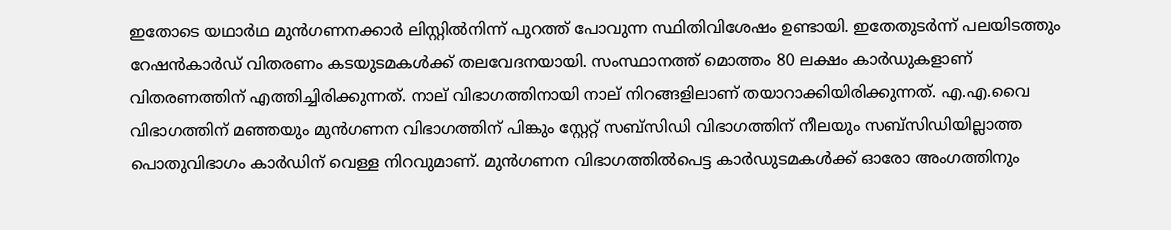ഇതോടെ യഥാർഥ മുന്‍ഗണനക്കാര്‍ ലിസ്റ്റില്‍നിന്ന് പുറത്ത് പോവുന്ന സ്ഥിതിവിശേഷം ഉണ്ടായി. ഇതേതുടര്‍ന്ന് പലയിടത്തും റേഷന്‍കാര്‍ഡ് വിതരണം കടയുടമകള്‍ക്ക് തലവേദനയായി. സംസ്ഥാനത്ത് മൊത്തം 80 ലക്ഷം കാര്‍ഡുകളാണ് വിതരണത്തിന് എത്തിച്ചിരിക്കുന്നത്. നാല് വിഭാഗത്തിനായി നാല് നിറങ്ങളിലാണ് തയാറാക്കിയിരിക്കുന്നത്. എ.എ.വൈ വിഭാഗത്തിന് മഞ്ഞയും മുന്‍ഗണന വിഭാഗത്തിന് പിങ്കും സ്റ്റേറ്റ് സബ്സിഡി വിഭാഗത്തിന് നീലയും സബ്‌സിഡിയില്ലാത്ത പൊതുവിഭാഗം കാര്‍ഡിന് വെള്ള നിറവുമാണ്. മുന്‍ഗണന വിഭാഗത്തില്‍പെട്ട കാര്‍ഡുടമകള്‍ക്ക് ഓരോ അംഗത്തിനും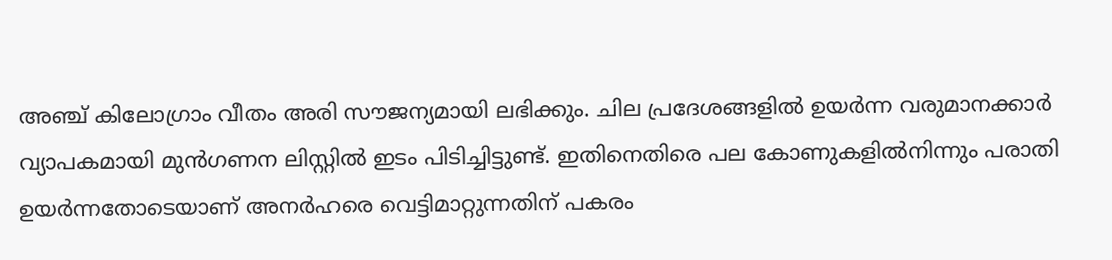അഞ്ച് കിലോഗ്രാം വീതം അരി സൗജന്യമായി ലഭിക്കും. ചില പ്രദേശങ്ങളില്‍ ഉയര്‍ന്ന വരുമാനക്കാര്‍ വ്യാപകമായി മുന്‍ഗണന ലിസ്റ്റില്‍ ഇടം പിടിച്ചിട്ടുണ്ട്. ഇതിനെതിരെ പല കോണുകളില്‍നിന്നും പരാതി ഉയര്‍ന്നതോടെയാണ് അനര്‍ഹരെ വെട്ടിമാറ്റുന്നതിന് പകരം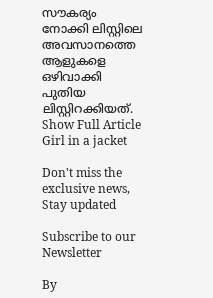സൗകര്യം നോക്കി ലിസ്റ്റിലെ അവസാനത്തെ ആളുകളെ ഒഴിവാക്കി പുതിയ ലിസ്റ്റിറക്കിയത്.
Show Full Article
Girl in a jacket

Don't miss the exclusive news, Stay updated

Subscribe to our Newsletter

By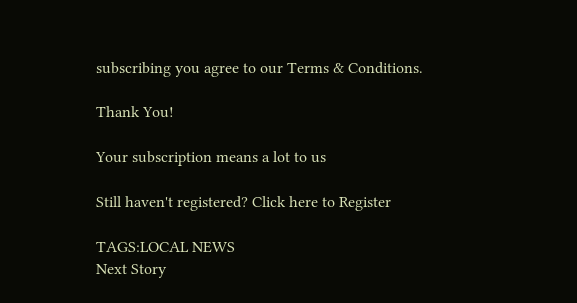subscribing you agree to our Terms & Conditions.

Thank You!

Your subscription means a lot to us

Still haven't registered? Click here to Register

TAGS:LOCAL NEWS
Next Story